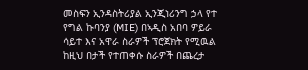መስፍን ኢንዳስትሪያል ኢንጂነሪንግ ኃላ የተ የግል ኩባንያ (MIE) በኣዲስ አበባ ዎይራ ሳይተ እና አዋራ ስራዎች ፕሮጀክት የሚዉል ከዚህ በታች የተጠቀሱ ስራዎች በጨረታ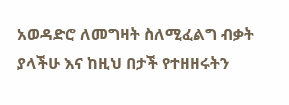አወዳድሮ ለመግዛት ስለሚፈልግ ብቃት ያላችሁ እና ከዚህ በታች የተዘዘሩትን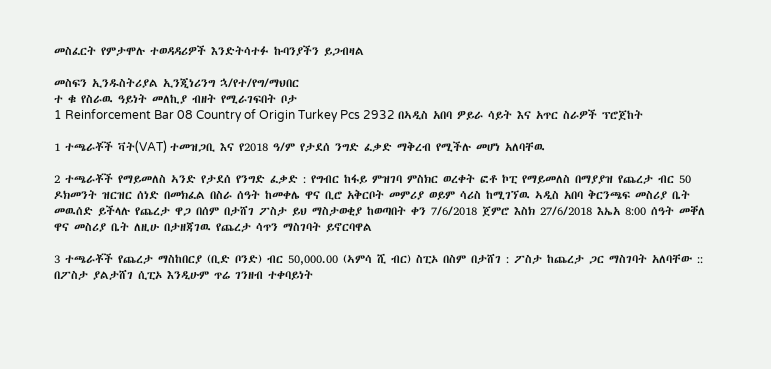መስፈርት የምታሞሉ ተወዳዳሪዎች እንድትሳተፉ ኩባንያችን ይጋብዛል

መስፍን ኢንዱስትሪያል ኢንጂነሪንግ ኋ/የተ/የግ/ማህበር
ተ ቁ የስራዉ ዓይነት መለኪያ ብዘት የሚራገፍበት ቦታ
1 Reinforcement Bar 08 Country of Origin Turkey Pcs 2932 በኣዲስ አበባ ዎይራ ሳይት እና አጥር ስራዎች ፕሮጀከት

1 ተጫራቾች ቫት(VAT) ተመዝጋቢ እና የ2018 ዓ/ም የታደሰ ንግድ ፈቃድ ማቅረብ የሚችሉ መሆነ አለባቸዉ

2 ተጫራቾች የማይመለስ ኣንድ የታደሰ የንግድ ፈቃድ : የግብር ከፋይ ምዝገባ ምስክር ወረቀት ፎቶ ኮፒ የማይመለስ በማያያዝ የጨረታ ብር 50 ዶክመንት ዝርዝር ሰነድ በመክፈል በስራ ሰዓት ከመቀሌ ዋና ቢሮ አቅርቦት መምሪያ ወይም ሳሪስ ከሚገኘዉ ኣዲስ አበባ ቅርንጫፍ መስሪያ ቤት መዉሰድ ይችላሉ የጨረታ ዋጋ በሰም በታሸገ ፖስታ ይህ ማስታወቂያ ከወጣበት ቀን 7/6/2018 ጀምሮ እስክ 27/6/2018 እኤአ 8:00 ሰዓት መቐለ ዋና መስሪያ ቤት ለዚሁ በታዘጃገዉ የጨረታ ሳጥን ማስገባት ይኖርባዋል

3 ተጫራቾች የጨረታ ማስከበርያ (ቢድ ቦንድ) ብር 50,000.00 (ኣምሳ ሺ ብር) ስፒኦ በስም በታሸገ : ፖስታ ከጨረታ ጋር ማስገባት አለባቸው :: በፖስታ ያልታሸገ ሲፒኦ እንዲሁም ጥሬ ገንዘብ ተቀባይነት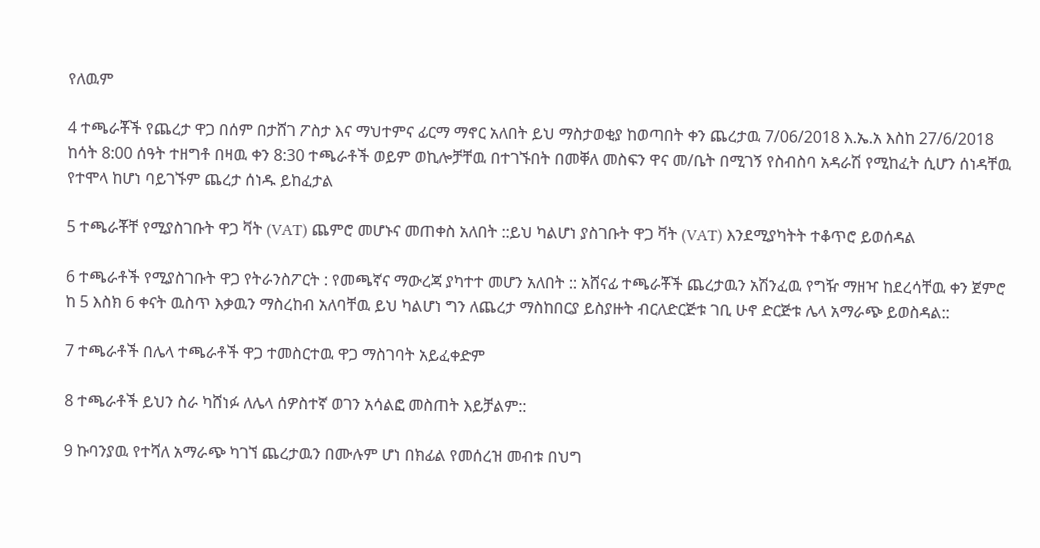የለዉም

4 ተጫራቾች የጨረታ ዋጋ በሰም በታሸገ ፖስታ እና ማህተምና ፊርማ ማኖር አለበት ይህ ማስታወቂያ ከወጣበት ቀን ጨረታዉ 7/06/2018 እ.ኤ.አ እስከ 27/6/2018 ከሳት 8:00 ሰዓት ተዘግቶ በዛዉ ቀን 8:30 ተጫራቶች ወይም ወኪሎቻቸዉ በተገኙበት በመቐለ መስፍን ዋና መ/ቤት በሚገኝ የስብስባ አዳራሽ የሚከፈት ሲሆን ሰነዳቸዉ የተሞላ ከሆነ ባይገኙም ጨረታ ሰነዱ ይከፈታል

5 ተጫራቾቸ የሚያስገቡት ዋጋ ቫት (VAT) ጨምሮ መሆኑና መጠቀስ አለበት ::ይህ ካልሆነ ያስገቡት ዋጋ ቫት (VAT) እንደሚያካትት ተቆጥሮ ይወሰዳል

6 ተጫራቶች የሚያስገቡት ዋጋ የትራንስፖርት : የመጫኛና ማውረጃ ያካተተ መሆን አለበት :: አሸናፊ ተጫራቾች ጨረታዉን አሽንፈዉ የግዥ ማዘዣ ከደረሳቸዉ ቀን ጀምሮ ከ 5 እስክ 6 ቀናት ዉስጥ እቃዉን ማስረከብ አለባቸዉ ይህ ካልሆነ ግን ለጨረታ ማስከበርያ ይስያዙት ብርለድርጅቱ ገቢ ሁኖ ድርጅቱ ሌላ አማራጭ ይወስዳል::

7 ተጫራቶች በሌላ ተጫራቶች ዋጋ ተመስርተዉ ዋጋ ማስገባት አይፈቀድም

8 ተጫራቶች ይህን ስራ ካሸነፉ ለሌላ ሰዎስተኛ ወገን አሳልፎ መስጠት እይቻልም::

9 ኩባንያዉ የተሻለ አማራጭ ካገኘ ጨረታዉን በሙሉም ሆነ በክፊል የመሰረዝ መብቱ በህግ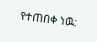የተጠበቀ ነዉ: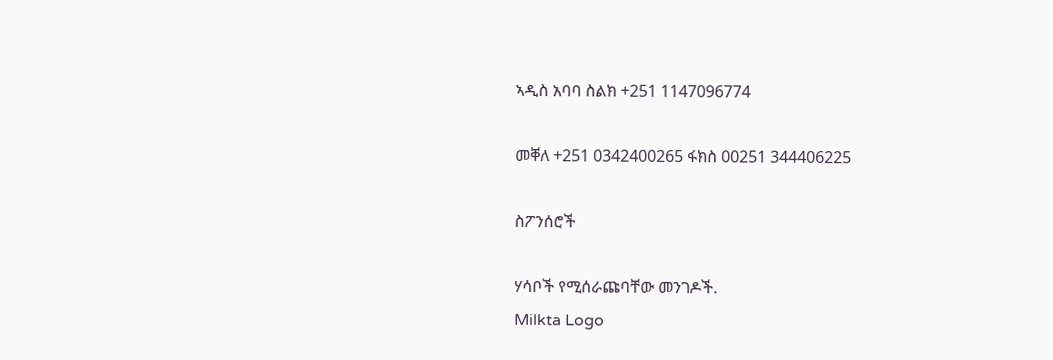ኣዲስ አባባ ስልክ +251 1147096774

መቐለ +251 0342400265 ፋክስ 00251 344406225

ስፖንሰሮች

ሃሳቦች የሚሰራጩባቸው መንገዶች.
Milkta Logo